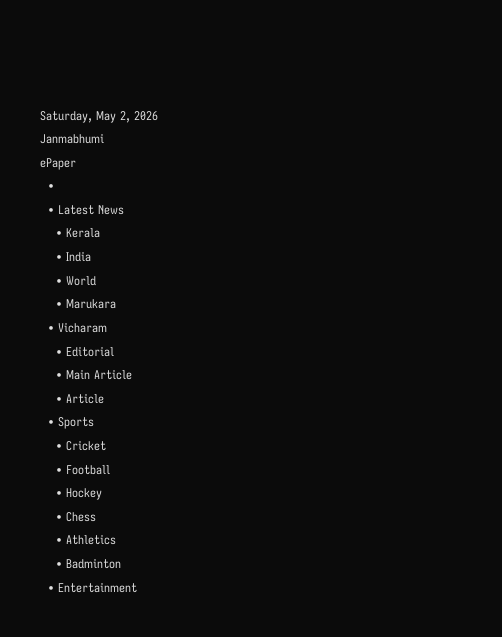Saturday, May 2, 2026
Janmabhumi
ePaper
  •
  • Latest News
    • Kerala
    • India
    • World
    • Marukara
  • Vicharam
    • Editorial
    • Main Article
    • Article
  • Sports
    • Cricket
    • Football
    • Hockey
    • Chess
    • Athletics
    • Badminton
  • Entertainment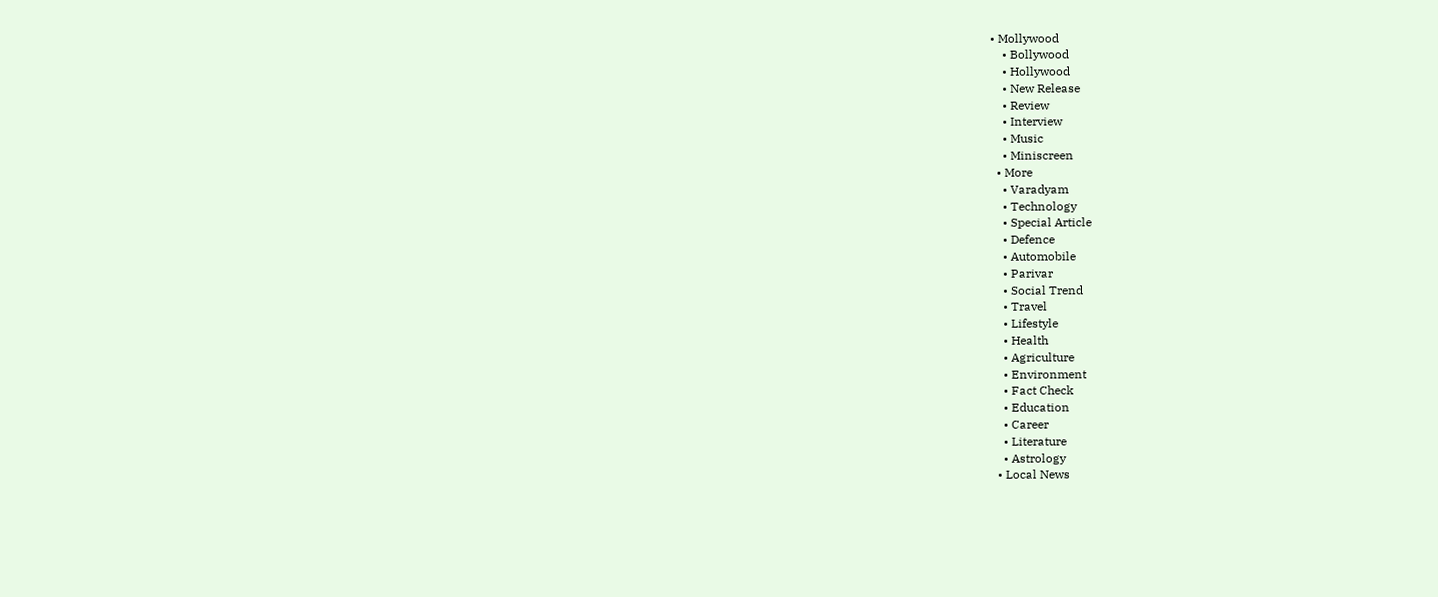• Mollywood
    • Bollywood
    • Hollywood
    • New Release
    • Review
    • Interview
    • Music
    • Miniscreen
  • More
    • Varadyam
    • Technology
    • Special Article
    • Defence
    • Automobile
    • Parivar
    • Social Trend
    • Travel
    • Lifestyle
    • Health
    • Agriculture
    • Environment
    • Fact Check
    • Education
    • Career
    • Literature
    • Astrology
  • Local News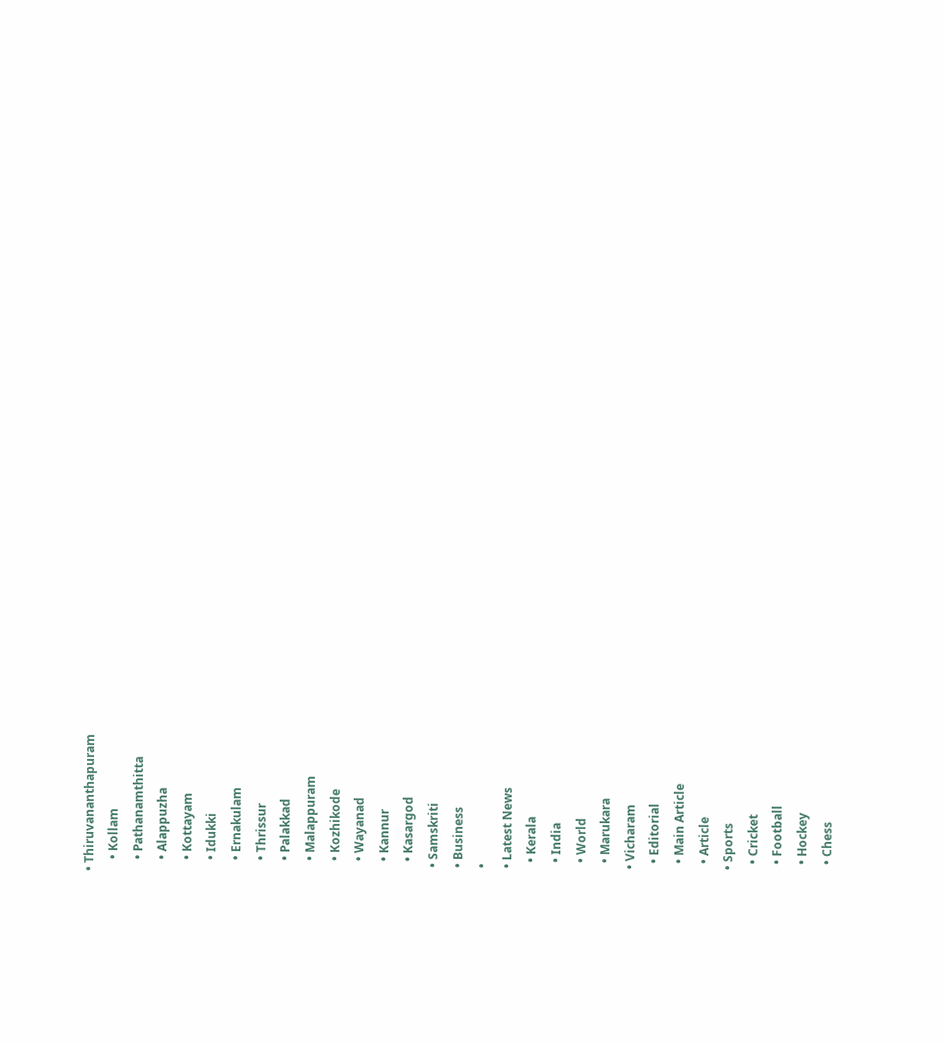• Thiruvananthapuram
    • Kollam
    • Pathanamthitta
    • Alappuzha
    • Kottayam
    • Idukki
    • Ernakulam
    • Thrissur
    • Palakkad
    • Malappuram
    • Kozhikode
    • Wayanad
    • Kannur
    • Kasargod
  • Samskriti
  • Business
  •
  • Latest News
    • Kerala
    • India
    • World
    • Marukara
  • Vicharam
    • Editorial
    • Main Article
    • Article
  • Sports
    • Cricket
    • Football
    • Hockey
    • Chess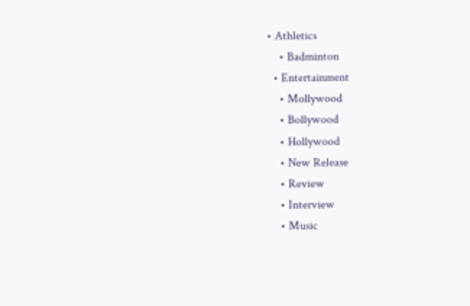• Athletics
    • Badminton
  • Entertainment
    • Mollywood
    • Bollywood
    • Hollywood
    • New Release
    • Review
    • Interview
    • Music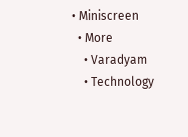• Miniscreen
  • More
    • Varadyam
    • Technology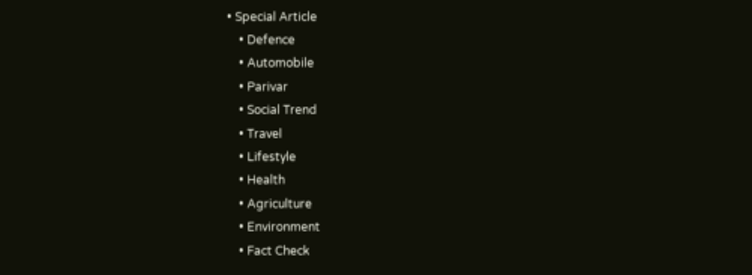• Special Article
    • Defence
    • Automobile
    • Parivar
    • Social Trend
    • Travel
    • Lifestyle
    • Health
    • Agriculture
    • Environment
    • Fact Check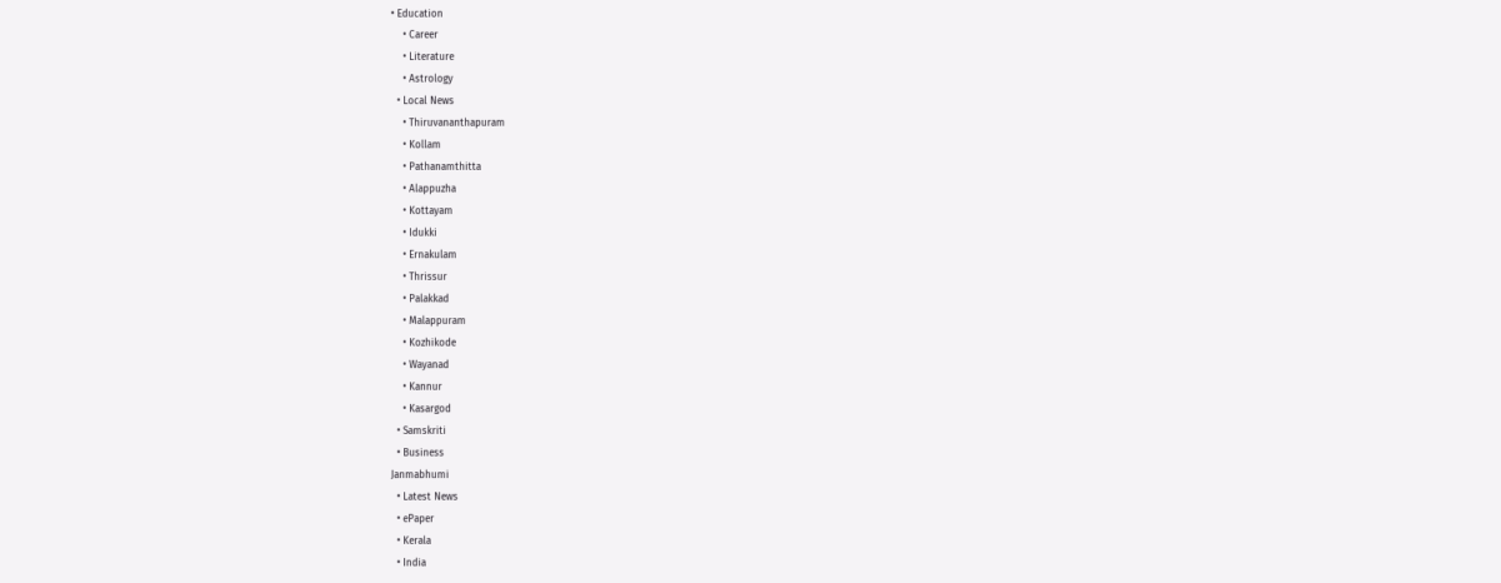• Education
    • Career
    • Literature
    • Astrology
  • Local News
    • Thiruvananthapuram
    • Kollam
    • Pathanamthitta
    • Alappuzha
    • Kottayam
    • Idukki
    • Ernakulam
    • Thrissur
    • Palakkad
    • Malappuram
    • Kozhikode
    • Wayanad
    • Kannur
    • Kasargod
  • Samskriti
  • Business
Janmabhumi
  • Latest News
  • ePaper
  • Kerala
  • India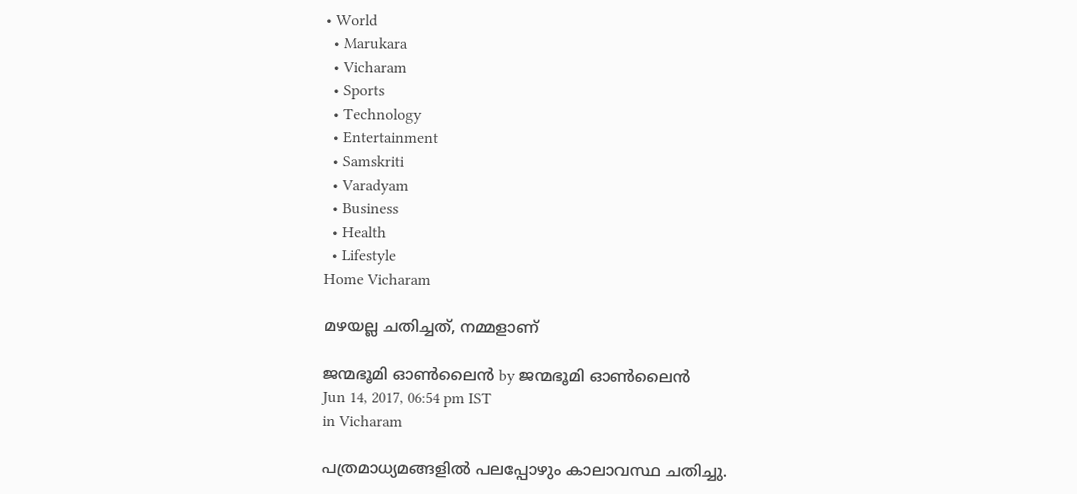• World
  • Marukara
  • Vicharam
  • Sports
  • Technology
  • Entertainment
  • Samskriti
  • Varadyam
  • Business
  • Health
  • Lifestyle
Home Vicharam

മഴയല്ല ചതിച്ചത്, നമ്മളാണ്

ജന്മഭൂമി ഓണ്‍ലൈന്‍ by ജന്മഭൂമി ഓണ്‍ലൈന്‍
Jun 14, 2017, 06:54 pm IST
in Vicharam

പത്രമാധ്യമങ്ങളില്‍ പലപ്പോഴും കാലാവസ്ഥ ചതിച്ചു.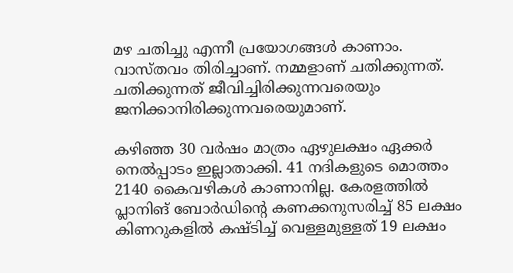മഴ ചതിച്ചു എന്നീ പ്രയോഗങ്ങള്‍ കാണാം. വാസ്തവം തിരിച്ചാണ്. നമ്മളാണ് ചതിക്കുന്നത്. ചതിക്കുന്നത് ജീവിച്ചിരിക്കുന്നവരെയും ജനിക്കാനിരിക്കുന്നവരെയുമാണ്.

കഴിഞ്ഞ 30 വര്‍ഷം മാത്രം ഏഴുലക്ഷം ഏക്കര്‍ നെല്‍പ്പാടം ഇല്ലാതാക്കി. 41 നദികളുടെ മൊത്തം 2140 കൈവഴികള്‍ കാണാനില്ല. കേരളത്തില്‍ പ്ലാനിങ് ബോര്‍ഡിന്റെ കണക്കനുസരിച്ച് 85 ലക്ഷം കിണറുകളില്‍ കഷ്ടിച്ച് വെള്ളമുള്ളത് 19 ലക്ഷം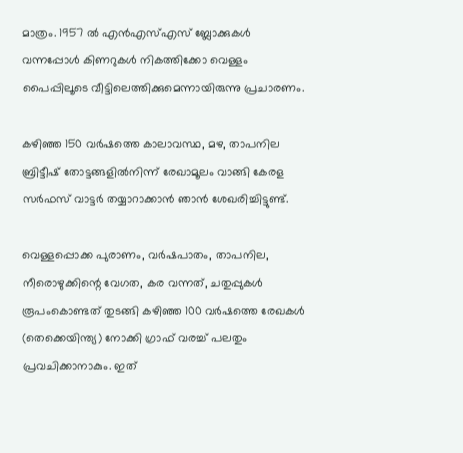മാത്രം. 1957 ല്‍ എന്‍എസ്എസ് ബ്ലോക്കുകള്‍ വന്നപ്പോള്‍ കിണറുകള്‍ നികത്തിക്കോ വെള്ളം പൈപ്പിലൂടെ വീട്ടിലെത്തിക്കുമെന്നായിരുന്നു പ്രചാരണം.

കഴിഞ്ഞ 150 വര്‍ഷത്തെ കാലാവസ്ഥ, മഴ, താപനില ബ്രിട്ടീഷ് തോട്ടങ്ങളില്‍നിന്ന് രേഖാമൂലം വാങ്ങി കേരള സര്‍ഫസ് വാട്ടര്‍ തയ്യാറാക്കാന്‍ ഞാന്‍ ശേഖരിച്ചിട്ടുണ്ട്.

വെള്ളപ്പൊക്ക പുരാണം, വര്‍ഷപാതം, താപനില, നീരൊഴുക്കിന്റെ വേഗത, കര വന്നത്, ചതുപ്പുകള്‍ രൂപംകൊണ്ടത് തുടങ്ങി കഴിഞ്ഞ 100 വര്‍ഷത്തെ രേഖകള്‍ (തെക്കെയിന്ത്യ) നോക്കി ഗ്രാഫ് വരച്ച് പലതും പ്രവചിക്കാനാകും. ഇത്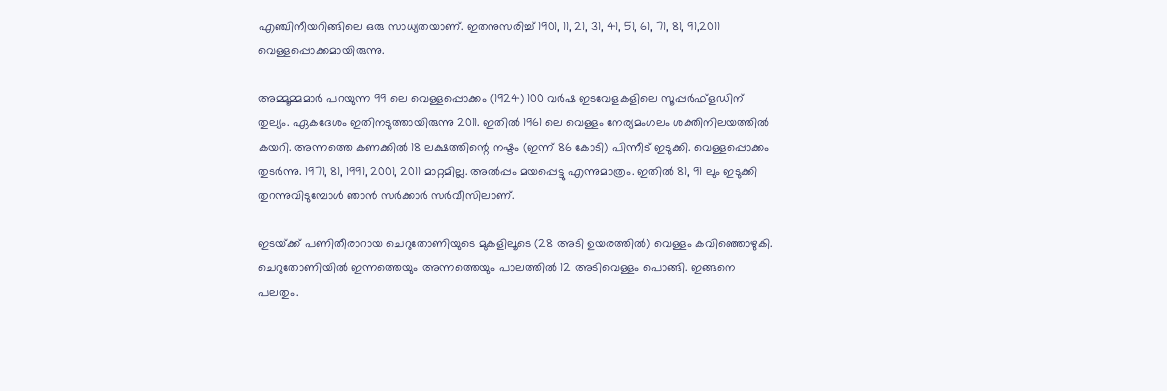എഞ്ചിനീയറിങ്ങിലെ ഒരു സാധ്യതയാണ്. ഇതനുസരിച്ച് 1901, 11, 21, 31, 41, 51, 61, 71, 81, 91,2011 വെള്ളപ്പൊക്കമായിരുന്നു.

അമ്മൂമ്മമാര്‍ പറയുന്ന 99 ലെ വെള്ളപ്പൊക്കം (1924) 100 വര്‍ഷ ഇടവേളകളിലെ സൂപ്പര്‍ഫ്‌ളഡിന് തുല്യം. ഏകദേശം ഇതിനടുത്തായിരുന്നു 2011. ഇതില്‍ 1961 ലെ വെള്ളം നേര്യമംഗലം ശക്തിനിലയത്തില്‍ കയറി. അന്നത്തെ കണക്കില്‍ 18 ലക്ഷത്തിന്റെ നഷ്ടം (ഇന്ന് 86 കോടി) പിന്നീട് ഇടുക്കി. വെള്ളപ്പൊക്കം തുടര്‍ന്നു. 1971, 81, 1991, 2001, 2011 മാറ്റമില്ല. അല്‍പ്പം മയപ്പെട്ടു എന്നുമാത്രം. ഇതില്‍ 81, 91 ലും ഇടുക്കി തുറന്നുവിടുമ്പോള്‍ ഞാന്‍ സര്‍ക്കാര്‍ സര്‍വീസിലാണ്.

ഇടയ്‌ക്ക് പണിതീരാറായ ചെറുതോണിയുടെ മുകളിലൂടെ (28 അടി ഉയരത്തില്‍) വെള്ളം കവിഞ്ഞൊഴുകി. ചെറുതോണിയില്‍ ഇന്നത്തെയും അന്നത്തെയും പാലത്തില്‍ 12 അടിവെള്ളം പൊങ്ങി. ഇങ്ങനെ പലതും.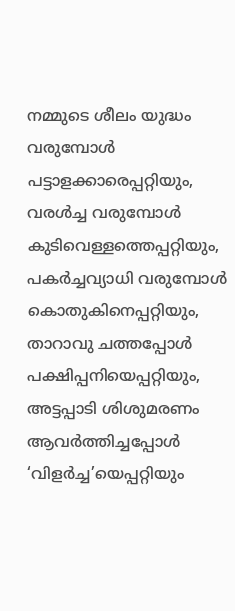നമ്മുടെ ശീലം യുദ്ധം വരുമ്പോള്‍ പട്ടാളക്കാരെപ്പറ്റിയും, വരള്‍ച്ച വരുമ്പോള്‍ കുടിവെള്ളത്തെപ്പറ്റിയും, പകര്‍ച്ചവ്യാധി വരുമ്പോള്‍ കൊതുകിനെപ്പറ്റിയും, താറാവു ചത്തപ്പോള്‍ പക്ഷിപ്പനിയെപ്പറ്റിയും, അട്ടപ്പാടി ശിശുമരണം ആവര്‍ത്തിച്ചപ്പോള്‍ ‘വിളര്‍ച്ച’യെപ്പറ്റിയും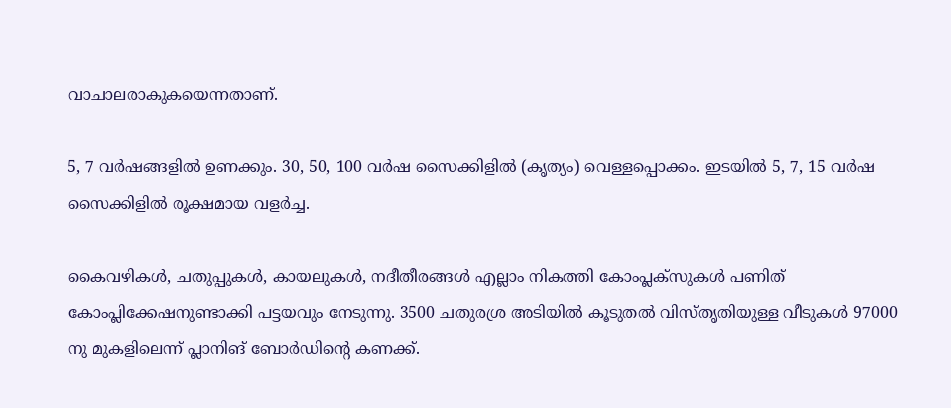വാചാലരാകുകയെന്നതാണ്.

5, 7 വര്‍ഷങ്ങളില്‍ ഉണക്കും. 30, 50, 100 വര്‍ഷ സൈക്കിളില്‍ (കൃത്യം) വെള്ളപ്പൊക്കം. ഇടയില്‍ 5, 7, 15 വര്‍ഷ സൈക്കിളില്‍ രൂക്ഷമായ വളര്‍ച്ച.

കൈവഴികള്‍, ചതുപ്പുകള്‍, കായലുകള്‍, നദീതീരങ്ങള്‍ എല്ലാം നികത്തി കോംപ്ലക്‌സുകള്‍ പണിത് കോംപ്ലിക്കേഷനുണ്ടാക്കി പട്ടയവും നേടുന്നു. 3500 ചതുരശ്ര അടിയില്‍ കൂടുതല്‍ വിസ്തൃതിയുള്ള വീടുകള്‍ 97000 നു മുകളിലെന്ന് പ്ലാനിങ് ബോര്‍ഡിന്റെ കണക്ക്.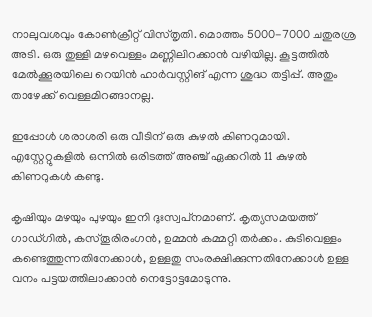നാലുവശവും കോണ്‍ക്രീറ്റ് വിസ്തൃതി. മൊത്തം 5000-7000 ചതുരശ്ര അടി. ഒരു തുള്ളി മഴവെള്ളം മണ്ണിലിറക്കാന്‍ വഴിയില്ല. കൂട്ടത്തില്‍ മേല്‍ക്കൂരയിലെ റെയിന്‍ ഹാര്‍വസ്റ്റിങ് എന്ന ശുദ്ധ തട്ടിപ്പ്. അതും താഴേക്ക് വെള്ളമിറങ്ങാനല്ല.

ഇപ്പോള്‍ ശരാശരി ഒരു വീടിന് ഒരു കുഴല്‍ കിണറുമായി. എസ്റ്റേറ്റുകളില്‍ ഒന്നില്‍ ഒരിടത്ത് അഞ്ച് ഏക്കറില്‍ 11 കുഴല്‍ കിണറുകള്‍ കണ്ടു.

കൃഷിയും മഴയും പുഴയും ഇനി ദുഃസ്വപ്‌നമാണ്. കൃത്യസമയത്ത് ഗാഡ്ഗില്‍, കസ്തൂരിരംഗന്‍, ഉമ്മന്‍ കമ്മറ്റി തര്‍ക്കം. കുടിവെള്ളം കണ്ടെത്തുന്നതിനേക്കാള്‍, ഉള്ളതു സംരക്ഷിക്കുന്നതിനേക്കാള്‍ ഉള്ള വനം പട്ടയത്തിലാക്കാന്‍ നെട്ടോട്ടമോടുന്നു.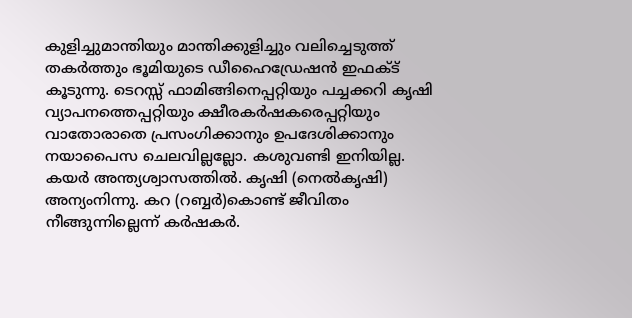കുളിച്ചുമാന്തിയും മാന്തിക്കുളിച്ചും വലിച്ചെടുത്ത് തകര്‍ത്തും ഭൂമിയുടെ ഡീഹൈഡ്രേഷന്‍ ഇഫക്ട് കൂടുന്നു. ടെറസ്സ് ഫാമിങ്ങിനെപ്പറ്റിയും പച്ചക്കറി കൃഷി വ്യാപനത്തെപ്പറ്റിയും ക്ഷീരകര്‍ഷകരെപ്പറ്റിയും വാതോരാതെ പ്രസംഗിക്കാനും ഉപദേശിക്കാനും നയാപൈസ ചെലവില്ലല്ലോ. കശുവണ്ടി ഇനിയില്ല. കയര്‍ അന്ത്യശ്വാസത്തില്‍. കൃഷി (നെല്‍കൃഷി) അന്യംനിന്നു. കറ (റബ്ബര്‍)കൊണ്ട് ജീവിതം നീങ്ങുന്നില്ലെന്ന് കര്‍ഷകര്‍.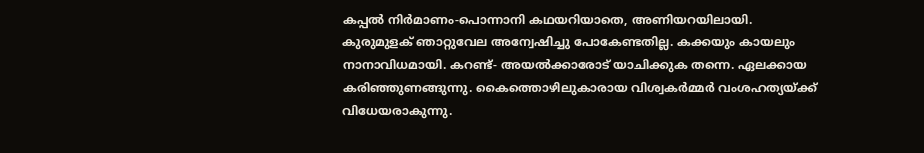കപ്പല്‍ നിര്‍മാണം-പൊന്നാനി കഥയറിയാതെ, അണിയറയിലായി. കുരുമുളക് ഞാറ്റുവേല അന്വേഷിച്ചു പോകേണ്ടതില്ല. കക്കയും കായലും നാനാവിധമായി. കറണ്ട്- അയല്‍ക്കാരോട് യാചിക്കുക തന്നെ. ഏലക്കായ കരിഞ്ഞുണങ്ങുന്നു. കൈത്തൊഴിലുകാരായ വിശ്വകര്‍മ്മര്‍ വംശഹത്യയ്‌ക്ക് വിധേയരാകുന്നു.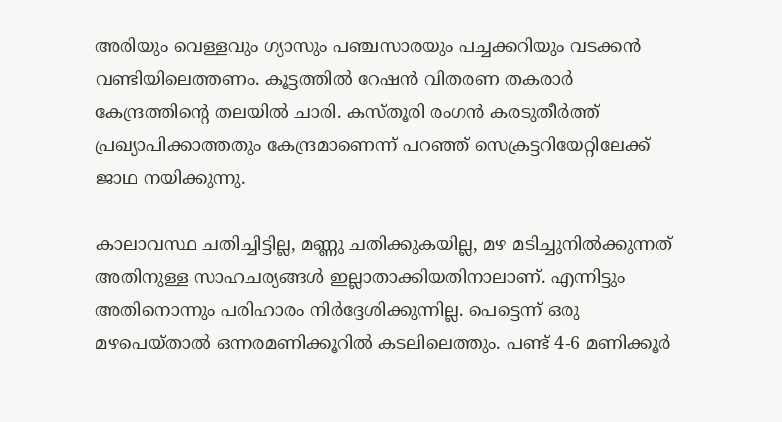അരിയും വെള്ളവും ഗ്യാസും പഞ്ചസാരയും പച്ചക്കറിയും വടക്കന്‍ വണ്ടിയിലെത്തണം. കൂട്ടത്തില്‍ റേഷന്‍ വിതരണ തകരാര്‍ കേന്ദ്രത്തിന്റെ തലയില്‍ ചാരി. കസ്തൂരി രംഗന്‍ കരടുതീര്‍ത്ത് പ്രഖ്യാപിക്കാത്തതും കേന്ദ്രമാണെന്ന് പറഞ്ഞ് സെക്രട്ടറിയേറ്റിലേക്ക് ജാഥ നയിക്കുന്നു.

കാലാവസ്ഥ ചതിച്ചിട്ടില്ല, മണ്ണു ചതിക്കുകയില്ല, മഴ മടിച്ചുനില്‍ക്കുന്നത് അതിനുള്ള സാഹചര്യങ്ങള്‍ ഇല്ലാതാക്കിയതിനാലാണ്. എന്നിട്ടും അതിനൊന്നും പരിഹാരം നിര്‍ദ്ദേശിക്കുന്നില്ല. പെട്ടെന്ന് ഒരു മഴപെയ്താല്‍ ഒന്നരമണിക്കൂറില്‍ കടലിലെത്തും. പണ്ട് 4-6 മണിക്കൂര്‍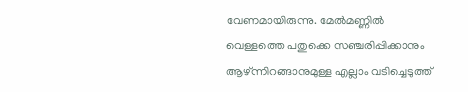വേണമായിരുന്നു. മേല്‍മണ്ണില്‍ വെള്ളത്തെ പതുക്കെ സഞ്ചരിപ്പിക്കാനും ആഴ്ന്നിറങ്ങാനുമുള്ള എല്ലാം വടിച്ചെടുത്ത്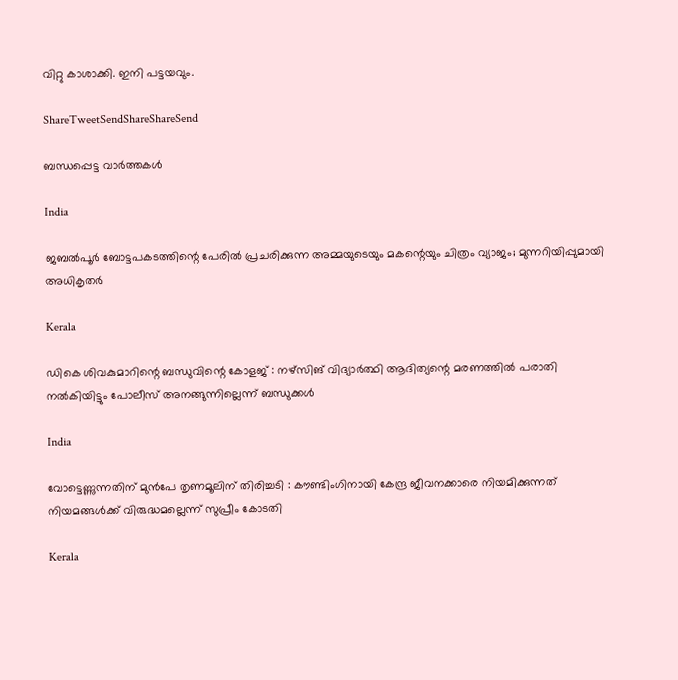വിറ്റു കാശാക്കി. ഇനി പട്ടയവും.

ShareTweetSendShareShareSend

ബന്ധപ്പെട്ട വാര്‍ത്തകള്‍

India

ജബൽപൂർ ബോട്ടപകടത്തിന്റെ പേരിൽ പ്രചരിക്കുന്ന അമ്മയുടെയും മകന്റെയും ചിത്രം വ്യാജം; മുന്നറിയിപ്പുമായി അധികൃതർ

Kerala

ഡികെ ശിവകുമാറിന്റെ ബന്ധുവിന്റെ കോളജ് : നഴ്‌സിങ് വിദ്യാര്‍ത്ഥി ആദിത്യന്റെ മരണത്തിൽ പരാതി നൽകിയിട്ടും പോലീസ് അനങ്ങുന്നില്ലെന്ന് ബന്ധുക്കൾ

India

വോട്ടെണ്ണുന്നതിന് മുൻപേ തൃണമൂലിന് തിരിച്ചടി : കൗണ്ടിംഗിനായി കേന്ദ്ര ജീവനക്കാരെ നിയമിക്കുന്നത് നിയമങ്ങൾക്ക് വിരുദ്ധമല്ലെന്ന് സുപ്രീം കോടതി

Kerala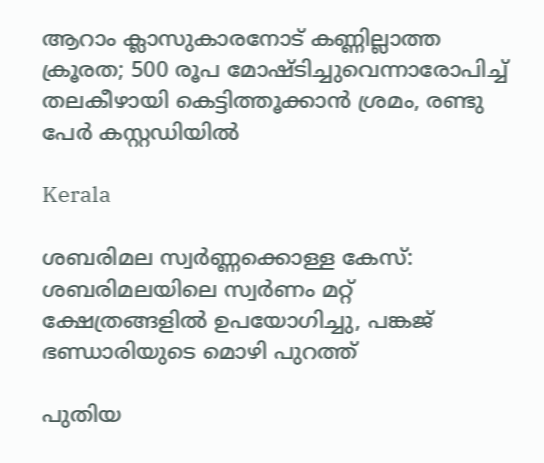ആറാം ക്ലാസുകാരനോട് കണ്ണില്ലാത്ത ക്രൂരത; 500 രൂപ മോഷ്ടിച്ചുവെന്നാരോപിച്ച് തലകീഴായി കെട്ടിത്തൂക്കാൻ ശ്രമം, രണ്ടു പേർ കസ്റ്റഡിയിൽ

Kerala

ശബരിമല സ്വർണ്ണക്കൊള്ള കേസ്: ശബരിമലയിലെ സ്വർണം മറ്റ് ക്ഷേത്രങ്ങളിൽ ഉപയോഗിച്ചു, പങ്കജ് ഭണ്ഡാരിയുടെ മൊഴി പുറത്ത്

പുതിയ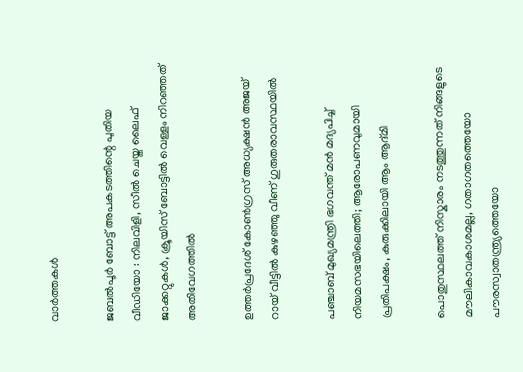വാര്‍ത്തകള്‍

ജബൽപൂർ ബോട്ട് അപകടത്തിന്റെ പുതിയ വീഡിയോ : നിലവിളി, സീൽ ചെയ്ത ലൈഫ് ജാക്കറ്റുകൾ, ക്രൂയിസ് ബോട്ടിൽ വെള്ളം നിറഞ്ഞത് അതിവേഗത്തിൽ

ഉത്തർപ്രദേശ് കോൺഗ്രസ് അധ്യക്ഷൻ അജയ് റായ് വീട്ടിൽ കുഴഞ്ഞു വീണ് ഗുരുതരാവസ്ഥയിൽ

പഞ്ചാബ് മുഖ്യമന്ത്രി ഭഗവന്ത് മൻ മദ്യപിച്ച് നിയമസഭയിലെത്തി; ആരോപണവുമായി പ്രതിപക്ഷം, കുരുക്കിലായി ആം ആദ്മി

പൊതുസ്ഥലത്ത് നിസ്കാരം നടത്തുന്നത് നിങ്ങളുടെ മൗലികാവകാശമല്ല, ഗതാഗതത്തെയോ പൗരസ്വാതന്ത്ര്യത്തെയോ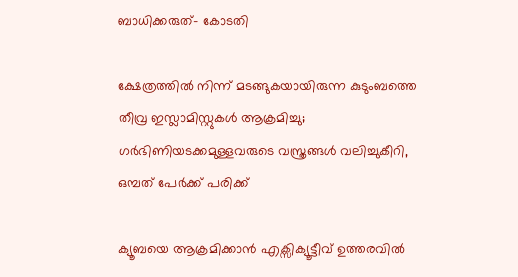ബാധിക്കരുത്- കോടതി

ക്ഷേത്രത്തിൽ നിന്ന് മടങ്ങുകയായിരുന്ന കുടുംബത്തെ തീവ്ര ഇസ്ലാമിസ്റ്റുകൾ ആക്രമിച്ചു; ഗർഭിണിയടക്കമുള്ളവരുടെ വസ്ത്രങ്ങൾ വലിച്ചുകീറി, ഒമ്പത് പേർക്ക് പരിക്ക്

ക്യൂബയെ ആക്രമിക്കാൻ എക്സിക്യൂട്ടീവ് ഉത്തരവിൽ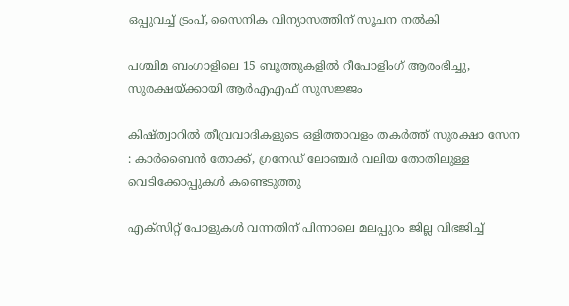ഒപ്പുവച്ച് ട്രംപ്, സൈനിക വിന്യാസത്തിന് സൂചന നൽകി

പശ്ചിമ ബംഗാളിലെ 15 ബൂത്തുകളിൽ റീപോളിംഗ് ആരംഭിച്ചു, സുരക്ഷയ്‌ക്കായി ആർ‌എ‌എഫ് സുസജ്ജം

കിഷ്ത്വാറിൽ തീവ്രവാദികളുടെ ഒളിത്താവളം തകർത്ത് സുരക്ഷാ സേന : കാർബൈൻ തോക്ക്, ഗ്രനേഡ് ലോഞ്ചർ വലിയ തോതിലുള്ള വെടിക്കോപ്പുകൾ കണ്ടെടുത്തു

എക്സിറ്റ് പോളുകൾ വന്നതിന് പിന്നാലെ മലപ്പുറം ജില്ല വിഭജിച്ച്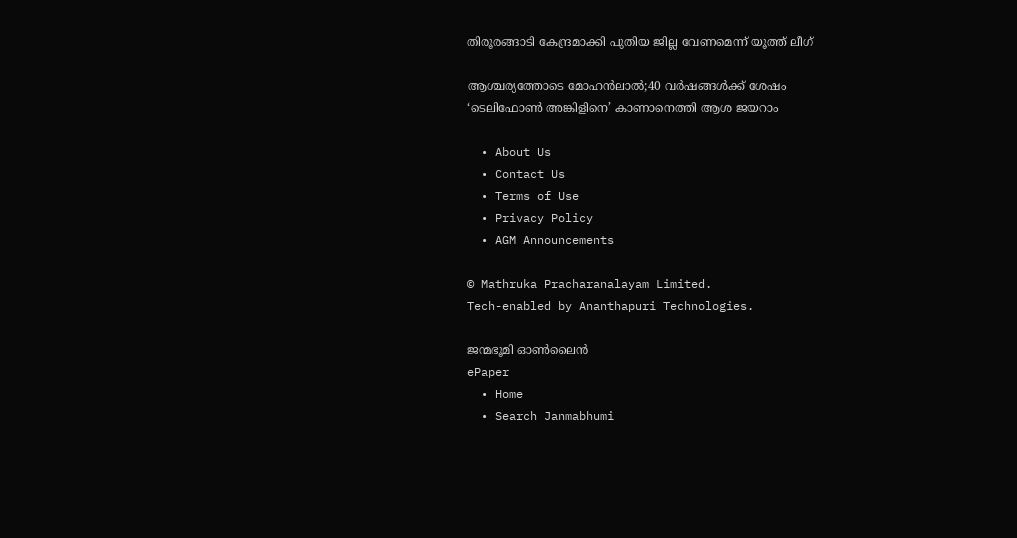തിരൂരങ്ങാടി കേന്ദ്രമാക്കി പുതിയ ജില്ല വേണമെന്ന് യൂത്ത് ലീഗ്

ആശ്ചര്യത്തോടെ മോഹന്‍ലാല്‍;40 വര്‍ഷങ്ങള്‍ക്ക് ശേഷം ‘ടെലിഫോണ്‍ അങ്കിളിനെ’ കാണാനെത്തി ആശ ജയറാം

  • About Us
  • Contact Us
  • Terms of Use
  • Privacy Policy
  • AGM Announcements

© Mathruka Pracharanalayam Limited.
Tech-enabled by Ananthapuri Technologies.

ജന്മഭൂമി ഓണ്‍ലൈന്‍
ePaper
  • Home
  • Search Janmabhumi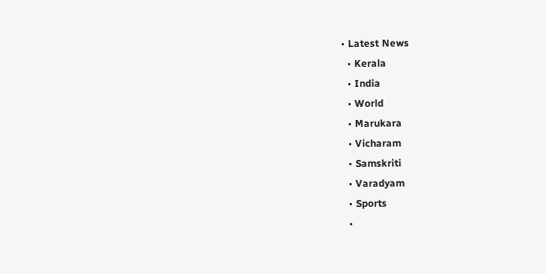• Latest News
  • Kerala
  • India
  • World
  • Marukara
  • Vicharam
  • Samskriti
  • Varadyam
  • Sports
  •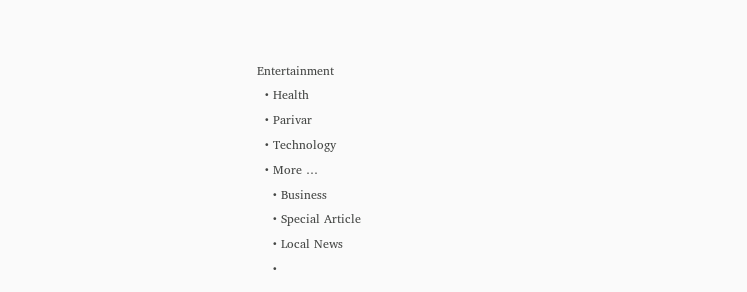Entertainment
  • Health
  • Parivar
  • Technology
  • More …
    • Business
    • Special Article
    • Local News
    •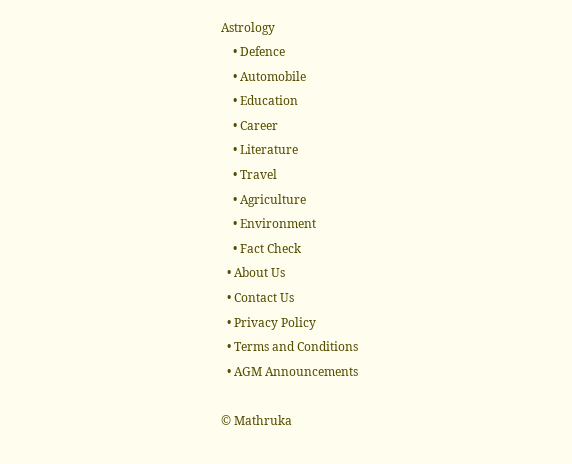Astrology
    • Defence
    • Automobile
    • Education
    • Career
    • Literature
    • Travel
    • Agriculture
    • Environment
    • Fact Check
  • About Us
  • Contact Us
  • Privacy Policy
  • Terms and Conditions
  • AGM Announcements

© Mathruka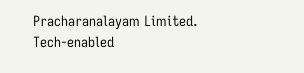Pracharanalayam Limited.
Tech-enabled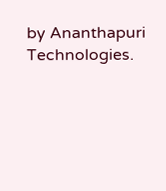by Ananthapuri Technologies.